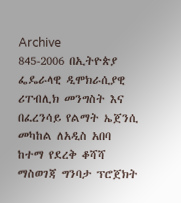Archive
845-2006 በኢትዮጵያ ፌዴራላዊ ዲሞክራሲያዊ ሪፐብሊክ መንግስት እና በፈረንሳይ የልማት ኤጀንሲ መካከል ለአዲስ አበባ ከተማ የደረቅ ቆሻሻ ማስወገጃ ግንባታ ፕሮጀክት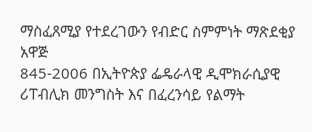ማስፈጸሚያ የተደረገውን የብድር ስምምነት ማጽደቂያ አዋጅ
845-2006 በኢትዮጵያ ፌዴራላዊ ዲሞክራሲያዊ ሪፐብሊክ መንግስት እና በፈረንሳይ የልማት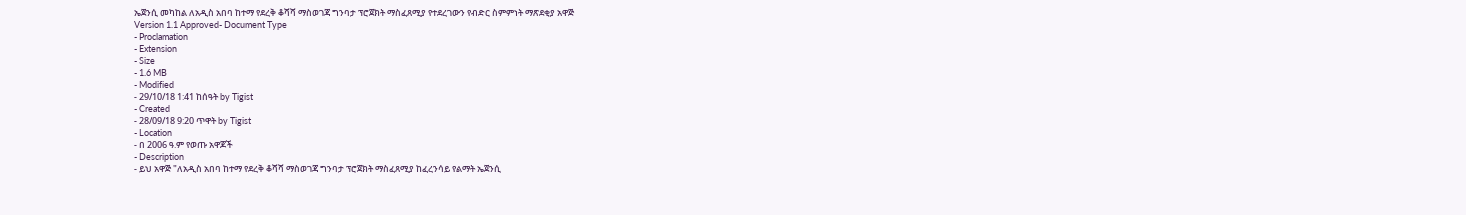ኤጀንሲ መካከል ለአዲስ አበባ ከተማ የደረቅ ቆሻሻ ማስወገጃ ግንባታ ፕሮጀክት ማስፈጸሚያ የተደረገውን የብድር ስምምነት ማጽደቂያ አዋጅ
Version 1.1 Approved- Document Type
- Proclamation
- Extension
- Size
- 1.6 MB
- Modified
- 29/10/18 1:41 ከሰዓት by Tigist
- Created
- 28/09/18 9:20 ጥዋት by Tigist
- Location
- በ 2006 ዓ.ም የወጡ አዋጆች
- Description
- ይህ አዋጅ "ለአዲስ አበባ ከተማ የደረቅ ቆሻሻ ማስወገጃ ግንባታ ፕሮጀክት ማስፈጸሚያ ከፈረንሳይ የልማት ኤጀንሲ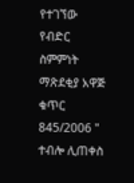የተገኘው የብድር ስምምነት ማጽደቂያ አዋጅ ቁጥር 845/2006 " ተብሎ ሊጠቀስ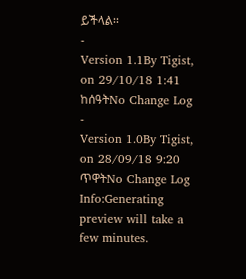ይችላል፡፡
-
Version 1.1By Tigist, on 29/10/18 1:41 ከሰዓትNo Change Log
-
Version 1.0By Tigist, on 28/09/18 9:20 ጥዋትNo Change Log
Info:Generating preview will take a few minutes.